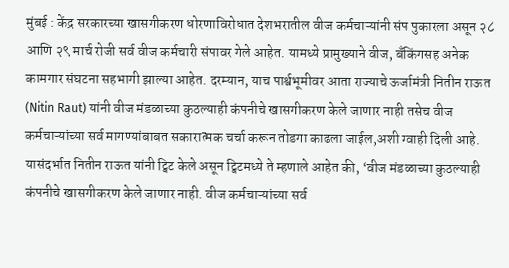मुंबई : केंद्र सरकारच्या खासगीकरण धोरणाविरोधात देशभरातील वीज कर्मचाऱ्यांनी संप पुकारला असून २८ आणि २९ मार्च रोजी सर्व वीज कर्मचारी संपावर गेले आहेत. यामध्ये प्रामुख्याने वीज, बँकिंगसह अनेक कामगार संघटना सहभागी झाल्या आहेत. दरम्यान, याच पार्श्वभूमीवर आता राज्याचे ऊर्जामंत्री नितीन राऊत (Nitin Raut) यांनी वीज मंडळाच्या कुठल्याही कंपनीचे खासगीकरण केले जाणार नाही तसेच वीज कर्मचाऱ्यांच्या सर्व मागण्यांबाबत सकारात्मक चर्चा करून तोडगा काढला जाईल,अशी ग्वाही दिली आहे.
यासंदर्भात नितीन राऊत यांनी ट्विट केले असून ट्विटमध्ये ते म्हणाले आहेत की, ‘वीज मंडळाच्या कुठल्याही कंपनीचे खासगीकरण केले जाणार नाही. वीज कर्मचाऱ्यांच्या सर्व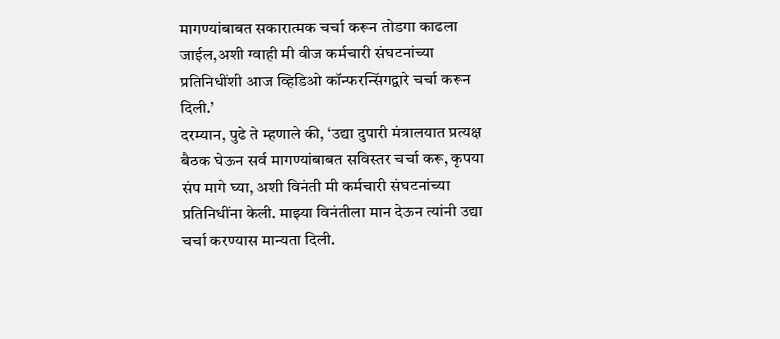मागण्यांबाबत सकारात्मक चर्चा करून तोडगा काढला जाईल,अशी ग्वाही मी वीज कर्मचारी संघटनांच्या प्रतिनिधींशी आज व्हिडिओ कॉन्फरन्सिंगद्वारे चर्चा करून दिली.’
दरम्यान, पुढे ते म्हणाले की, ‘उद्या दुपारी मंत्रालयात प्रत्यक्ष बैठक घेऊन सर्व मागण्यांबाबत सविस्तर चर्चा करू, कृपया संप मागे घ्या, अशी विनंती मी कर्मचारी संघटनांच्या प्रतिनिधींना केली. माझ्या विनंतीला मान देऊन त्यांनी उद्या चर्चा करण्यास मान्यता दिली.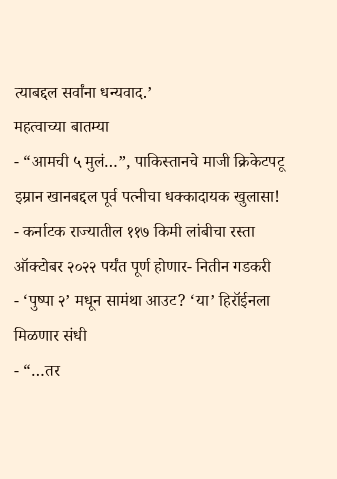त्याबद्दल सर्वांना धन्यवाद.’
महत्वाच्या बातम्या
- “आमची ५ मुलं…”, पाकिस्तानचे माजी क्रिकेटपटू इम्रान खानबद्दल पूर्व पत्नीचा धक्कादायक खुलासा!
- कर्नाटक राज्यातील ११७ किमी लांबीचा रस्ता ऑक्टोबर २०२२ पर्यंत पूर्ण होणार- नितीन गडकरी
- ‘पुष्पा २’ मधून सामंथा आउट? ‘या’ हिरॉईनला मिळणार संधी
- “…तर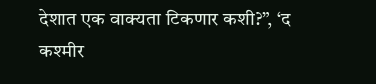देशात एक वाक्यता टिकणार कशी?”, ‘द कश्मीर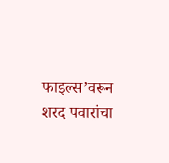फाइल्स’वरून शरद पवारांचा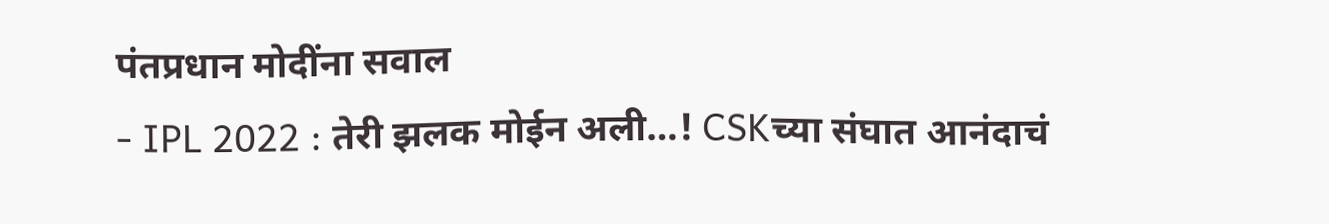पंतप्रधान मोदींना सवाल
- IPL 2022 : तेरी झलक मोईन अली…! CSKच्या संघात आनंदाचं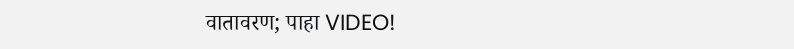वातावरण; पाहा VIDEO!